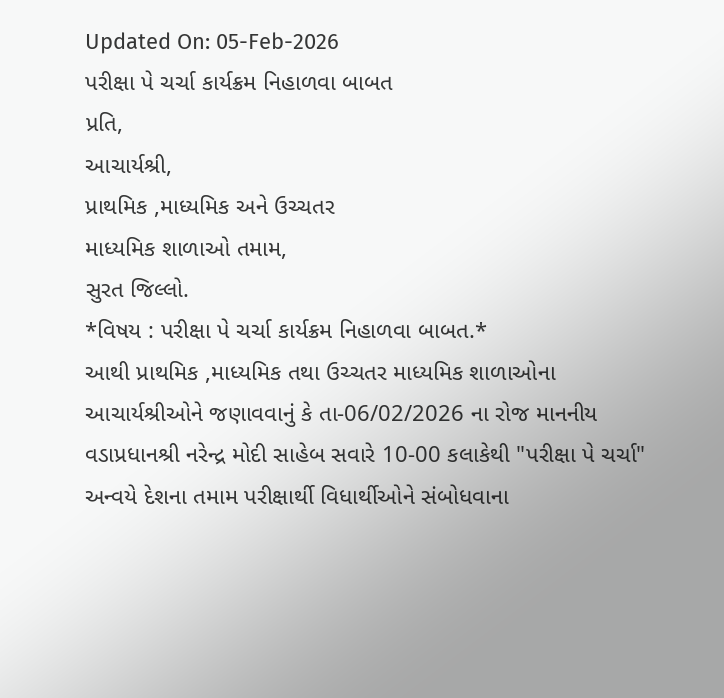Updated On: 05-Feb-2026
પરીક્ષા પે ચર્ચા કાર્યક્રમ નિહાળવા બાબત
પ્રતિ,
આચાર્યશ્રી,
પ્રાથમિક ,માધ્યમિક અને ઉચ્ચતર
માધ્યમિક શાળાઓ તમામ,
સુરત જિલ્લો.
*વિષય : પરીક્ષા પે ચર્ચા કાર્યક્રમ નિહાળવા બાબત.*
આથી પ્રાથમિક ,માધ્યમિક તથા ઉચ્ચતર માધ્યમિક શાળાઓના આચાર્યશ્રીઓને જણાવવાનું કે તા-06/02/2026 ના રોજ માનનીય વડાપ્રધાનશ્રી નરેન્દ્ર મોદી સાહેબ સવારે 10-00 કલાકેથી "પરીક્ષા પે ચર્ચા" અન્વયે દેશના તમામ પરીક્ષાર્થી વિધાર્થીઓને સંબોધવાના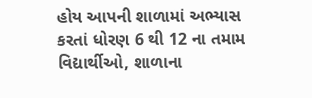હોય આપની શાળામાં અભ્યાસ કરતાં ધોરણ 6 થી 12 ના તમામ વિદ્યાર્થીઓ, શાળાના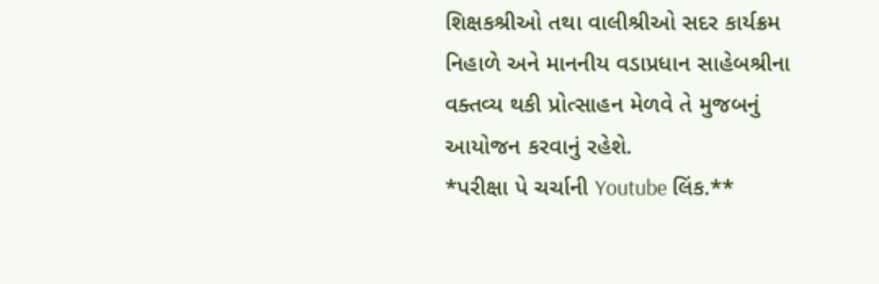શિક્ષકશ્રીઓ તથા વાલીશ્રીઓ સદર કાર્યક્રમ નિહાળે અને માનનીય વડાપ્રધાન સાહેબશ્રીના વક્તવ્ય થકી પ્રોત્સાહન મેળવે તે મુજબનું આયોજન કરવાનું રહેશે.
*પરીક્ષા પે ચર્ચાની Youtube લિંક.**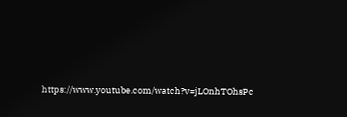https://www.youtube.com/watch?v=jLOnhTOhsPc